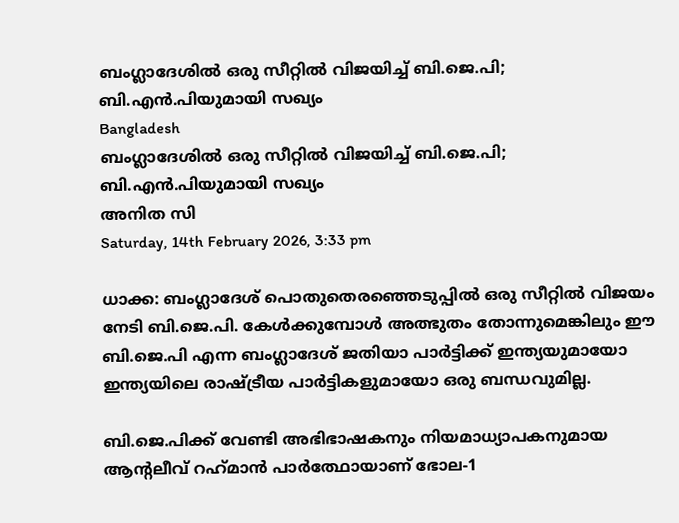ബംഗ്ലാദേശില്‍ ഒരു സീറ്റില്‍ വിജയിച്ച് ബി.ജെ.പി; ബി.എന്‍.പിയുമായി സഖ്യം
Bangladesh
ബംഗ്ലാദേശില്‍ ഒരു സീറ്റില്‍ വിജയിച്ച് ബി.ജെ.പി; ബി.എന്‍.പിയുമായി സഖ്യം
അനിത സി
Saturday, 14th February 2026, 3:33 pm

ധാക്ക: ബംഗ്ലാദേശ് പൊതുതെരഞ്ഞെടുപ്പില്‍ ഒരു സീറ്റില്‍ വിജയം നേടി ബി.ജെ.പി. കേള്‍ക്കുമ്പോള്‍ അത്ഭുതം തോന്നുമെങ്കിലും ഈ ബി.ജെ.പി എന്ന ബംഗ്ലാദേശ് ജതിയാ പാര്‍ട്ടിക്ക് ഇന്ത്യയുമായോ ഇന്ത്യയിലെ രാഷ്ട്രീയ പാര്‍ട്ടികളുമായോ ഒരു ബന്ധവുമില്ല.

ബി.ജെ.പിക്ക് വേണ്ടി അഭിഭാഷകനും നിയമാധ്യാപകനുമായ ആന്റലീവ് റഹ്‌മാന്‍ പാര്‍ത്ഥോയാണ് ഭോല-1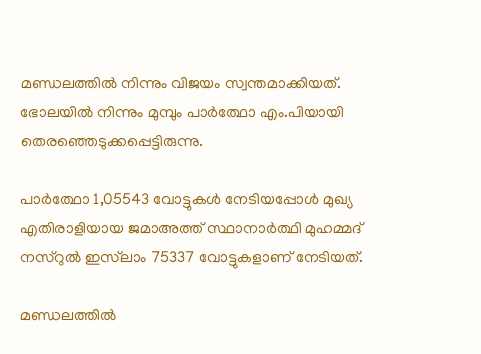മണ്ഡലത്തില്‍ നിന്നും വിജയം സ്വന്തമാക്കിയത്. ഭോലയില്‍ നിന്നും മുമ്പും പാര്‍ത്ഥോ എം.പിയായി തെരഞ്ഞെടുക്കപ്പെട്ടിരുന്നു.

പാര്‍ത്ഥോ 1,05543 വോട്ടുകള്‍ നേടിയപ്പോള്‍ മുഖ്യ എതിരാളിയായ ജമാഅത്ത് സ്ഥാനാര്‍ത്ഥി മുഹമ്മദ് നസ്‌റുല്‍ ഇസ്‌ലാം 75337 വോട്ടുകളാണ് നേടിയത്.

മണ്ഡലത്തില്‍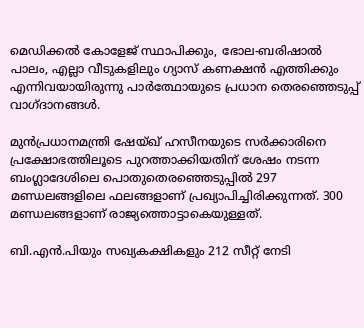മെഡിക്കല്‍ കോളേജ് സ്ഥാപിക്കും, ഭോല-ബരിഷാല്‍ പാലം, എല്ലാ വീടുകളിലും ഗ്യാസ് കണക്ഷന്‍ എത്തിക്കും എന്നിവയായിരുന്നു പാര്‍ത്ഥോയുടെ പ്രധാന തെരഞ്ഞെടുപ്പ് വാഗ്ദാനങ്ങള്‍.

മുന്‍പ്രധാനമന്ത്രി ഷേയ്ഖ് ഹസീനയുടെ സര്‍ക്കാരിനെ പ്രക്ഷോഭത്തിലൂടെ പുറത്താക്കിയതിന് ശേഷം നടന്ന ബംഗ്ലാദേശിലെ പൊതുതെരഞ്ഞെടുപ്പില്‍ 297 മണ്ഡലങ്ങളിലെ ഫലങ്ങളാണ് പ്രഖ്യാപിച്ചിരിക്കുന്നത്. 300 മണ്ഡലങ്ങളാണ് രാജ്യത്തൊട്ടാകെയുള്ളത്.

ബി.എന്‍.പിയും സഖ്യകക്ഷികളും 212 സീറ്റ് നേടി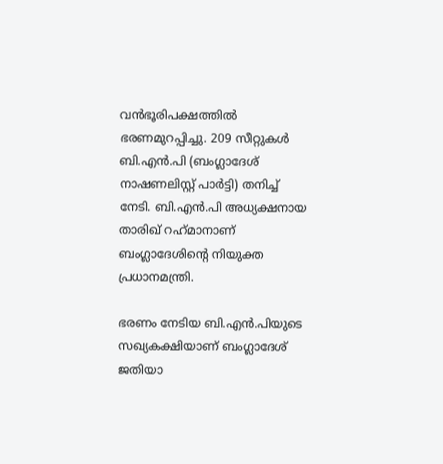വന്‍ഭൂരിപക്ഷത്തില്‍ ഭരണമുറപ്പിച്ചു. 209 സീറ്റുകള്‍ ബി.എന്‍.പി (ബംഗ്ലാദേശ് നാഷണലിസ്റ്റ് പാര്‍ട്ടി) തനിച്ച് നേടി. ബി.എന്‍.പി അധ്യക്ഷനായ താരിഖ് റഹ്‌മാനാണ് ബംഗ്ലാദേശിന്റെ നിയുക്ത പ്രധാനമന്ത്രി.

ഭരണം നേടിയ ബി.എന്‍.പിയുടെ സഖ്യകക്ഷിയാണ് ബംഗ്ലാദേശ് ജതിയാ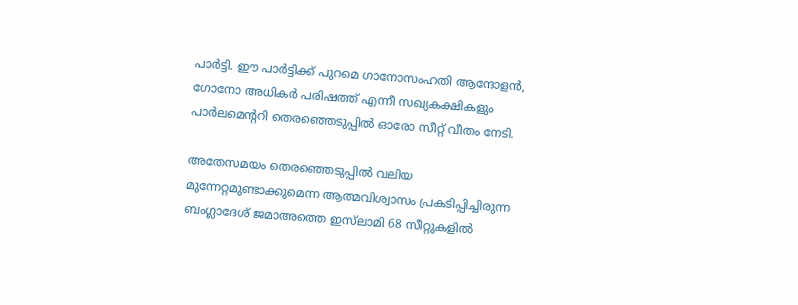പാര്‍ട്ടി. ഈ പാര്‍ട്ടിക്ക് പുറമെ ഗാനോസംഹതി ആന്ദോളന്‍, ഗോനോ അധികര്‍ പരിഷത്ത് എന്നീ സഖ്യകക്ഷികളും പാര്‍ലമെന്ററി തെരഞ്ഞെടുപ്പില്‍ ഓരോ സീറ്റ് വീതം നേടി.

അതേസമയം തെരഞ്ഞെടുപ്പില്‍ വലിയ മുന്നേറ്റമുണ്ടാക്കുമെന്ന ആത്മവിശ്വാസം പ്രകടിപ്പിച്ചിരുന്ന ബംഗ്ലാദേശ് ജമാഅത്തെ ഇസ്‌ലാമി 68 സീറ്റുകളില്‍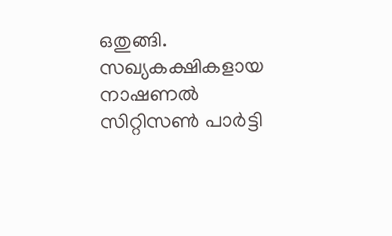ഒതുങ്ങി. സഖ്യകക്ഷികളായ നാഷണല്‍ സിറ്റിസണ്‍ പാര്‍ട്ടി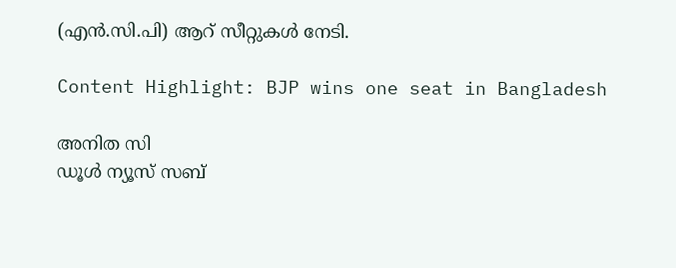(എന്‍.സി.പി) ആറ് സീറ്റുകള്‍ നേടി.

Content Highlight: BJP wins one seat in Bangladesh

അനിത സി
ഡൂള്‍ ന്യൂസ് സബ്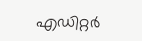എഡിറ്റര്‍